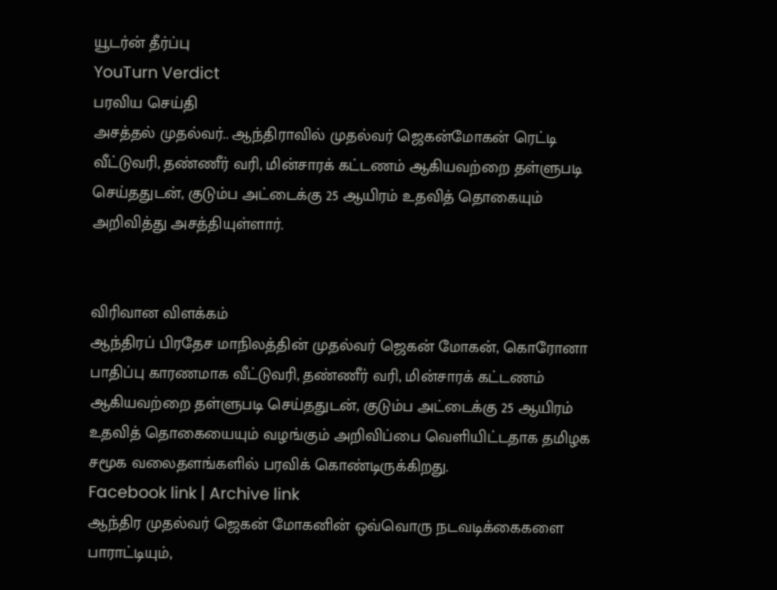யூடர்ன் தீர்ப்பு
YouTurn Verdict
பரவிய செய்தி
அசத்தல் முதல்வர்.. ஆந்திராவில் முதல்வர் ஜெகன்மோகன் ரெட்டி வீட்டுவரி, தண்ணீர் வரி, மின்சாரக் கட்டணம் ஆகியவற்றை தள்ளுபடி செய்ததுடன், குடும்ப அட்டைக்கு 25 ஆயிரம் உதவித் தொகையும் அறிவித்து அசத்தியுள்ளார்.


விரிவான விளக்கம்
ஆந்திரப் பிரதேச மாநிலத்தின் முதல்வர் ஜெகன் மோகன், கொரோனா பாதிப்பு காரணமாக வீட்டுவரி, தண்ணீர் வரி, மின்சாரக் கட்டணம் ஆகியவற்றை தள்ளுபடி செய்ததுடன், குடும்ப அட்டைக்கு 25 ஆயிரம் உதவித் தொகையையும் வழங்கும் அறிவிப்பை வெளியிட்டதாக தமிழக சமூக வலைதளங்களில் பரவிக் கொண்டிருக்கிறது.
Facebook link | Archive link
ஆந்திர முதல்வர் ஜெகன் மோகனின் ஒவ்வொரு நடவடிக்கைகளை பாராட்டியும்,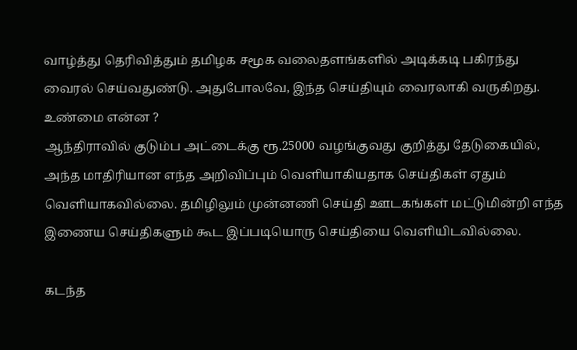வாழ்த்து தெரிவித்தும் தமிழக சமூக வலைதளங்களில் அடிக்கடி பகிரந்து வைரல் செய்வதுண்டு. அதுபோலவே, இந்த செய்தியும் வைரலாகி வருகிறது.
உண்மை என்ன ?
ஆந்திராவில் குடும்ப அட்டைக்கு ரூ.25000 வழங்குவது குறித்து தேடுகையில், அந்த மாதிரியான எந்த அறிவிப்பும் வெளியாகியதாக செய்திகள் ஏதும் வெளியாகவில்லை. தமிழிலும் முன்னணி செய்தி ஊடகங்கள் மட்டுமின்றி எந்த இணைய செய்திகளும் கூட இப்படியொரு செய்தியை வெளியிடவில்லை.

கடந்த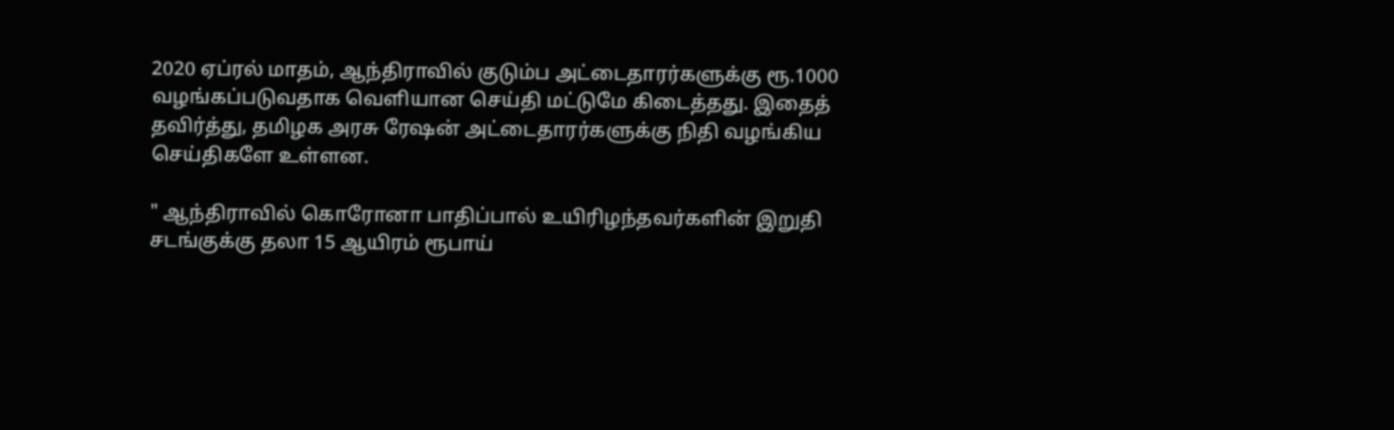2020 ஏப்ரல் மாதம், ஆந்திராவில் குடும்ப அட்டைதாரர்களுக்கு ரூ.1000 வழங்கப்படுவதாக வெளியான செய்தி மட்டுமே கிடைத்தது. இதைத் தவிர்த்து, தமிழக அரசு ரேஷன் அட்டைதாரர்களுக்கு நிதி வழங்கிய செய்திகளே உள்ளன.

" ஆந்திராவில் கொரோனா பாதிப்பால் உயிரிழந்தவர்களின் இறுதி சடங்குக்கு தலா 15 ஆயிரம் ரூபாய்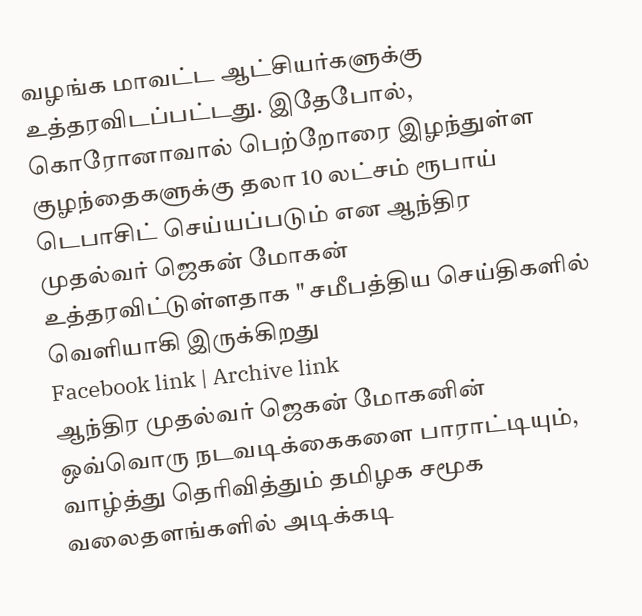வழங்க மாவட்ட ஆட்சியர்களுக்கு உத்தரவிடப்பட்டது. இதேபோல், கொரோனாவால் பெற்றோரை இழந்துள்ள குழந்தைகளுக்கு தலா 10 லட்சம் ரூபாய் டெபாசிட் செய்யப்படும் என ஆந்திர முதல்வர் ஜெகன் மோகன் உத்தரவிட்டுள்ளதாக " சமீபத்திய செய்திகளில் வெளியாகி இருக்கிறது
Facebook link | Archive link
ஆந்திர முதல்வர் ஜெகன் மோகனின் ஒவ்வொரு நடவடிக்கைகளை பாராட்டியும், வாழ்த்து தெரிவித்தும் தமிழக சமூக வலைதளங்களில் அடிக்கடி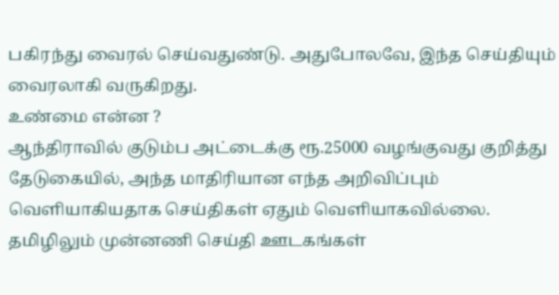பகிரந்து வைரல் செய்வதுண்டு. அதுபோலவே, இந்த செய்தியும் வைரலாகி வருகிறது.
உண்மை என்ன ?
ஆந்திராவில் குடும்ப அட்டைக்கு ரூ.25000 வழங்குவது குறித்து தேடுகையில், அந்த மாதிரியான எந்த அறிவிப்பும் வெளியாகியதாக செய்திகள் ஏதும் வெளியாகவில்லை. தமிழிலும் முன்னணி செய்தி ஊடகங்கள்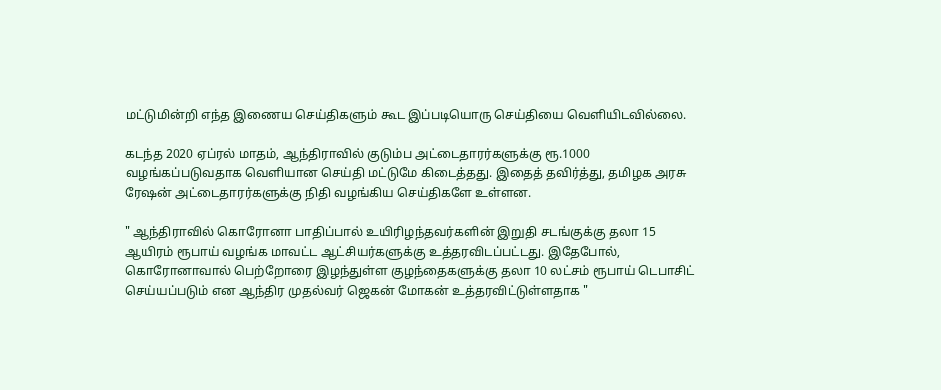மட்டுமின்றி எந்த இணைய செய்திகளும் கூட இப்படியொரு செய்தியை வெளியிடவில்லை.

கடந்த 2020 ஏப்ரல் மாதம், ஆந்திராவில் குடும்ப அட்டைதாரர்களுக்கு ரூ.1000 வழங்கப்படுவதாக வெளியான செய்தி மட்டுமே கிடைத்தது. இதைத் தவிர்த்து, தமிழக அரசு ரேஷன் அட்டைதாரர்களுக்கு நிதி வழங்கிய செய்திகளே உள்ளன.

" ஆந்திராவில் கொரோனா பாதிப்பால் உயிரிழந்தவர்களின் இறுதி சடங்குக்கு தலா 15 ஆயிரம் ரூபாய் வழங்க மாவட்ட ஆட்சியர்களுக்கு உத்தரவிடப்பட்டது. இதேபோல், கொரோனாவால் பெற்றோரை இழந்துள்ள குழந்தைகளுக்கு தலா 10 லட்சம் ரூபாய் டெபாசிட் செய்யப்படும் என ஆந்திர முதல்வர் ஜெகன் மோகன் உத்தரவிட்டுள்ளதாக "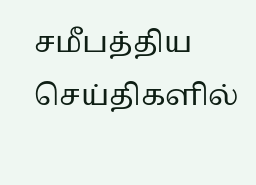சமீபத்திய செய்திகளில்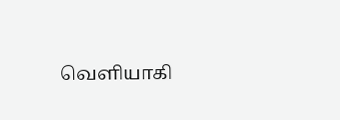வெளியாகி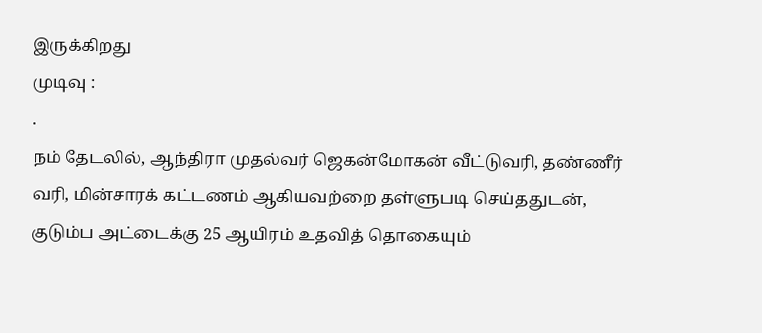இருக்கிறது
முடிவு :
.
நம் தேடலில், ஆந்திரா முதல்வர் ஜெகன்மோகன் வீட்டுவரி, தண்ணீர் வரி, மின்சாரக் கட்டணம் ஆகியவற்றை தள்ளுபடி செய்ததுடன், குடும்ப அட்டைக்கு 25 ஆயிரம் உதவித் தொகையும்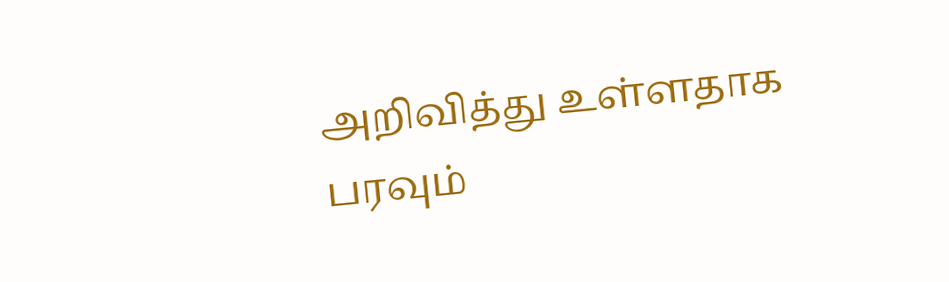அறிவித்து உள்ளதாக பரவும்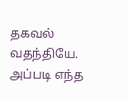தகவல் வதந்தியே. அப்படி எந்த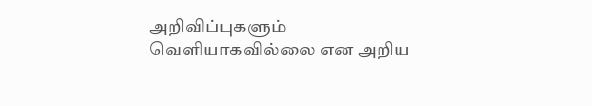அறிவிப்புகளும் வெளியாகவில்லை என அறிய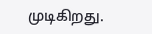முடிகிறது.